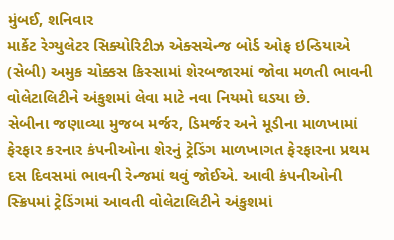મુંબઈ, શનિવાર
માર્કેટ રેગ્યુલેટર સિક્યોરિટીઝ એક્સચેન્જ બોર્ડ ઓફ ઇન્ડિયાએ (સેબી) અમુક ચોક્કસ કિસ્સામાં શેરબજારમાં જોવા મળતી ભાવની વોલેટાલિટીને અંકુશમાં લેવા માટે નવા નિયમો ઘડયા છે.
સેબીના જણાવ્યા મુજબ મર્જર, ડિમર્જર અને મૂડીના માળખામાં ફેરફાર કરનાર કંપનીઓના શેરનું ટ્રેડિંગ માળખાગત ફેરફારના પ્રથમ દસ દિવસમાં ભાવની રેન્જમાં થવું જોઈએ. આવી કંપનીઓની સ્ક્રિપમાં ટ્રેડિંગમાં આવતી વોલેટાલિટીને અંકુશમાં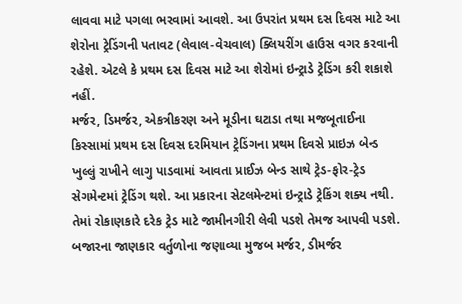લાવવા માટે પગલા ભરવામાં આવશે. આ ઉપરાંત પ્રથમ દસ દિવસ માટે આ શેરોના ટ્રેડિંગની પતાવટ (લેવાલ-વેચવાલ) ક્લિયરીંગ હાઉસ વગર કરવાની રહેશે. એટલે કે પ્રથમ દસ દિવસ માટે આ શેરોમાં ઇન્ટ્રાડે ટ્રેડિંગ કરી શકાશે નહીં.
મર્જર, ડિમર્જર, એકત્રીકરણ અને મૂડીના ઘટાડા તથા મજબૂતાઈના કિસ્સામાં પ્રથમ દસ દિવસ દરમિયાન ટ્રેડિંગના પ્રથમ દિવસે પ્રાઇઝ બેન્ડ ખુલ્લું રાખીને લાગુ પાડવામાં આવતા પ્રાઈઝ બેન્ડ સાથે ટ્રેડ-ફોર-ટ્રેડ સેગમેન્ટમાં ટ્રેડિંગ થશે. આ પ્રકારના સેટલમેન્ટમાં ઇન્ટ્રાડે ટ્રેકિંગ શક્ય નથી. તેમાં રોકાણકારે દરેક ટ્રેડ માટે જામીનગીરી લેવી પડશે તેમજ આપવી પડશે. બજારના જાણકાર વર્તુળોના જણાવ્યા મુજબ મર્જર, ડીમર્જર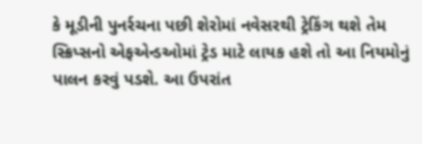કે મૂડીની પુનર્રચના પછી શેરોમાં નવેસરથી ટ્રેકિંગ થશે તેમ સ્ક્રિપ્સનો એફએન્ડઓમાં ટ્રેડ માટે લાયક હશે તો આ નિયમોનું પાલન કરવું પડશે. આ ઉપરાંત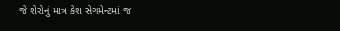જે શેરોનું માત્ર કેશ સેગમેન્ટમાં જ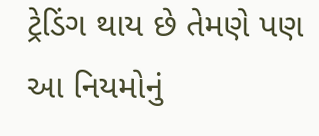ટ્રેડિંગ થાય છે તેમણે પણ આ નિયમોનું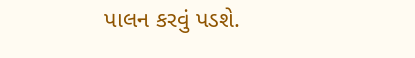પાલન કરવું પડશે.